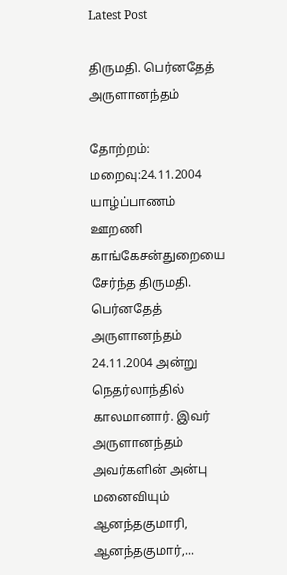Latest Post

திருமதி. பெர்னதேத் அருளானந்தம்

தோற்றம்: மறைவு:24.11.2004 யாழ்ப்பாணம் ஊறணி காங்கேசன்துறையை சேர்ந்த திருமதி. பெர்னதேத் அருளானந்தம் 24.11.2004 அன்று நெதர்லாந்தில் காலமானார். இவர் அருளானந்தம் அவர்களின் அன்பு மனைவியும் ஆனந்தகுமாரி, ஆனந்தகுமார்,...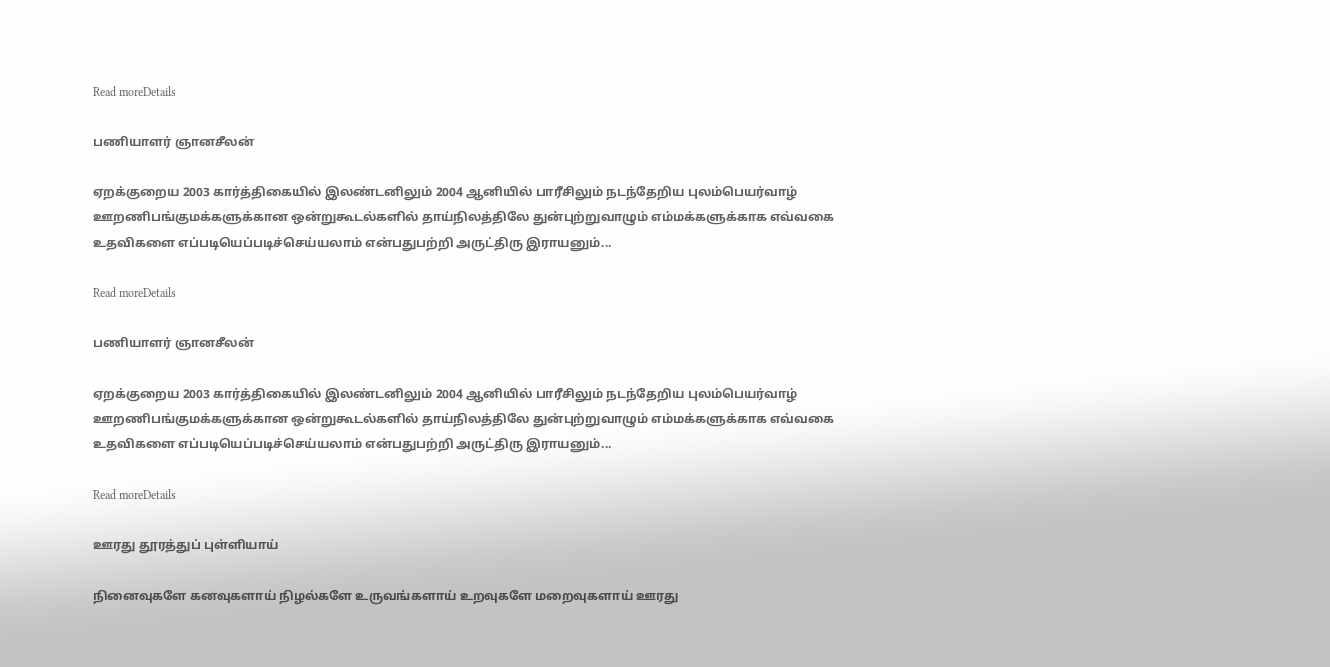Read moreDetails

பணியாளர் ஞானசீலன்

ஏறக்குறைய 2003 கார்த்திகையில் இலண்டனிலும் 2004 ஆனியில் பாரீசிலும் நடந்தேறிய புலம்பெயர்வாழ் ஊறணிபங்குமக்களுக்கான ஒன்றுகூடல்களில் தாய்நிலத்திலே துன்புற்றுவாழும் எம்மக்களுக்காக எவ்வகை உதவிகளை எப்படியெப்படிச்செய்யலாம் என்பதுபற்றி அருட்திரு இராயனும்...

Read moreDetails

பணியாளர் ஞானசீலன்

ஏறக்குறைய 2003 கார்த்திகையில் இலண்டனிலும் 2004 ஆனியில் பாரீசிலும் நடந்தேறிய புலம்பெயர்வாழ் ஊறணிபங்குமக்களுக்கான ஒன்றுகூடல்களில் தாய்நிலத்திலே துன்புற்றுவாழும் எம்மக்களுக்காக எவ்வகை உதவிகளை எப்படியெப்படிச்செய்யலாம் என்பதுபற்றி அருட்திரு இராயனும்...

Read moreDetails

ஊரது தூரத்துப் புள்ளியாய்

நினைவுகளே கனவுகளாய் நிழல்களே உருவங்களாய் உறவுகளே மறைவுகளாய் ஊரது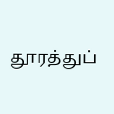தூரத்துப்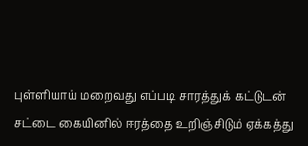புள்ளியாய் மறைவது எப்படி சாரத்துக் கட்டுடன் சட்டை கையினில் ஈரத்தை உறிஞ்சிடும் ஏக்கத்து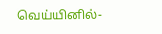வெய்யினில்-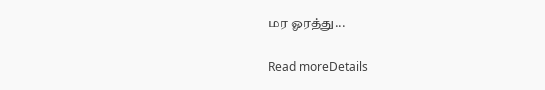மர ஓரத்து...

Read moreDetails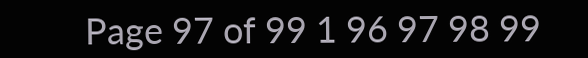Page 97 of 99 1 96 97 98 99